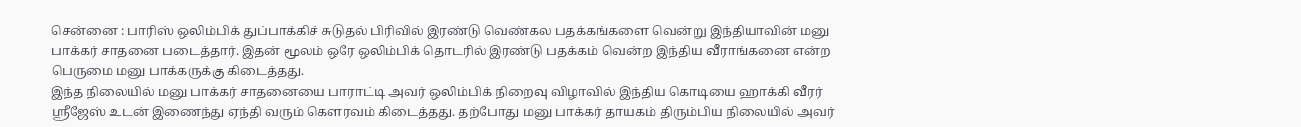சென்னை : பாரிஸ் ஒலிம்பிக் துப்பாக்கிச் சுடுதல் பிரிவில் இரண்டு வெண்கல பதக்கங்களை வென்று இந்தியாவின் மனு பாக்கர் சாதனை படைத்தார். இதன் மூலம் ஒரே ஒலிம்பிக் தொடரில் இரண்டு பதக்கம் வென்ற இந்திய வீராங்கனை என்ற பெருமை மனு பாக்கருக்கு கிடைத்தது.
இந்த நிலையில் மனு பாக்கர் சாதனையை பாராட்டி அவர் ஒலிம்பிக் நிறைவு விழாவில் இந்திய கொடியை ஹாக்கி வீரர் ஸ்ரீஜேஸ் உடன் இணைந்து ஏந்தி வரும் கௌரவம் கிடைத்தது. தற்போது மனு பாக்கர் தாயகம் திரும்பிய நிலையில் அவர்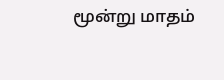மூன்று மாதம்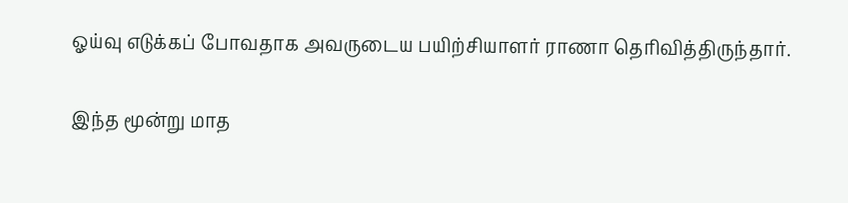ஓய்வு எடுக்கப் போவதாக அவருடைய பயிற்சியாளர் ராணா தெரிவித்திருந்தார்.

இந்த மூன்று மாத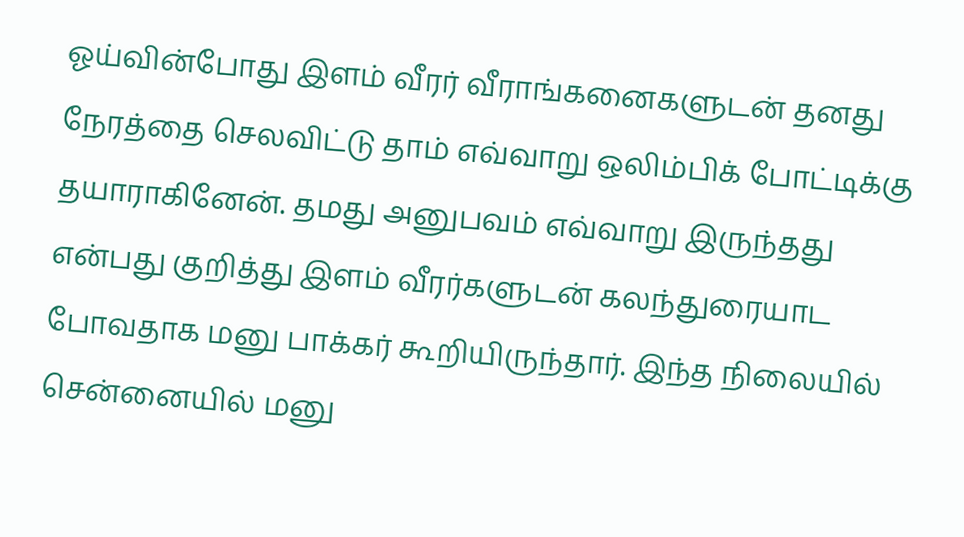ஓய்வின்போது இளம் வீரர் வீராங்கனைகளுடன் தனது நேரத்தை செலவிட்டு தாம் எவ்வாறு ஒலிம்பிக் போட்டிக்கு தயாராகினேன். தமது அனுபவம் எவ்வாறு இருந்தது என்பது குறித்து இளம் வீரர்களுடன் கலந்துரையாட போவதாக மனு பாக்கர் கூறியிருந்தார். இந்த நிலையில் சென்னையில் மனு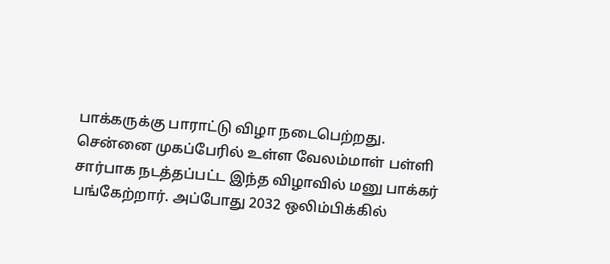பாக்கருக்கு பாராட்டு விழா நடைபெற்றது.
சென்னை முகப்பேரில் உள்ள வேலம்மாள் பள்ளி சார்பாக நடத்தப்பட்ட இந்த விழாவில் மனு பாக்கர் பங்கேற்றார். அப்போது 2032 ஒலிம்பிக்கில்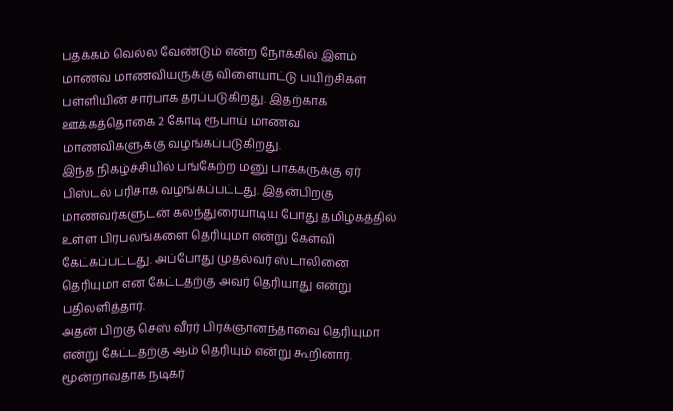பதக்கம் வெல்ல வேண்டும் என்ற நோக்கில் இளம் மாணவ மாணவியருக்கு விளையாட்டு பயிற்சிகள் பள்ளியின் சார்பாக தரப்படுகிறது. இதற்காக ஊக்கத்தொகை 2 கோடி ரூபாய் மாணவ மாணவிகளுக்கு வழங்கப்படுகிறது.
இந்த நிகழ்ச்சியில் பங்கேற்ற மனு பாக்கருக்கு ஏர் பிஸ்டல் பரிசாக வழங்கப்பட்டது. இதன்பிறகு மாணவர்களுடன் கலந்துரையாடிய போது தமிழகத்தில் உள்ள பிரபலங்களை தெரியுமா என்று கேள்வி கேட்கப்பட்டது. அப்போது முதல்வர் ஸ்டாலினை தெரியுமா என கேட்டதற்கு அவர் தெரியாது என்று பதிலளித்தார்.
அதன் பிறகு செஸ் வீரர் பிரக்ஞானந்தாவை தெரியுமா என்று கேட்டதற்கு ஆம் தெரியும் என்று கூறினார். மூன்றாவதாக நடிகர்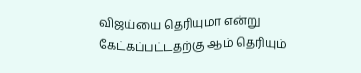விஜய்யை தெரியுமா என்று கேட்கப்பட்டதற்கு ஆம் தெரியும்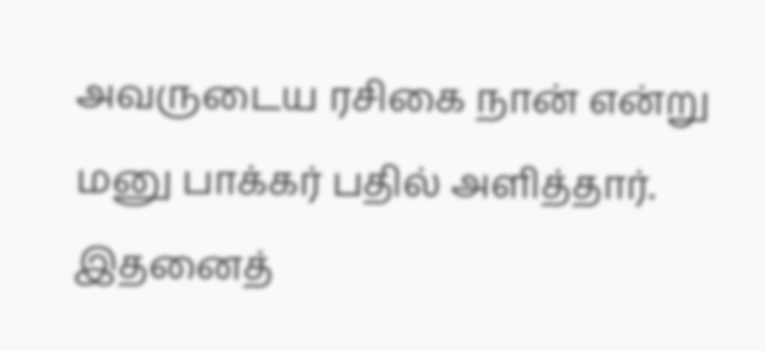அவருடைய ரசிகை நான் என்று மனு பாக்கர் பதில் அளித்தார். இதனைத்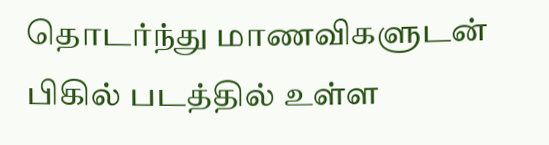தொடர்ந்து மாணவிகளுடன் பிகில் படத்தில் உள்ள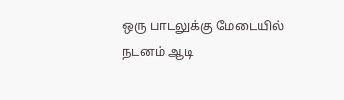ஒரு பாடலுக்கு மேடையில் நடனம் ஆடி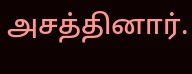அசத்தினார்.